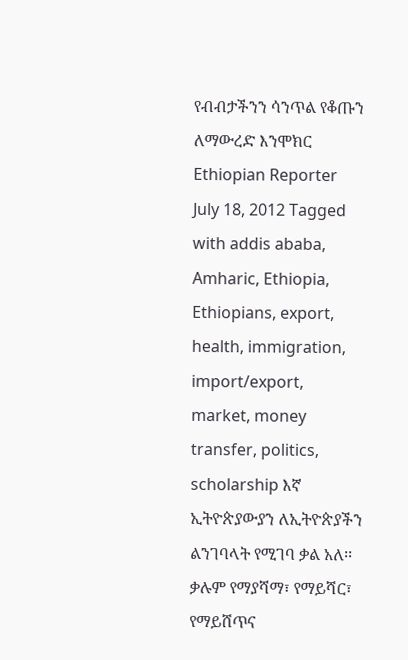የብብታችንን ሳንጥል የቆጡን ለማውረድ እንሞክር Ethiopian Reporter July 18, 2012 Tagged with addis ababa, Amharic, Ethiopia, Ethiopians, export, health, immigration, import/export, market, money transfer, politics, scholarship እኛ ኢትዮጵያውያን ለኢትዮጵያችን ልንገባላት የሚገባ ቃል አለ፡፡ ቃሉም የማያሻማ፣ የማይሻር፣ የማይሸጥና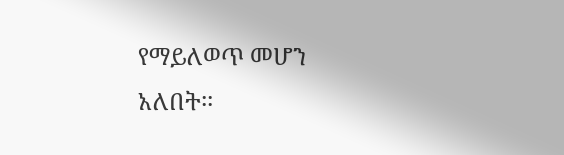የማይለወጥ መሆን አለበት፡፡